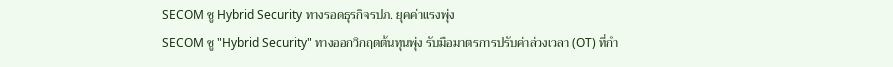SECOM ชู Hybrid Security ทางรอดธุรกิจรปภ. ยุคค่าแรงพุ่ง
SECOM ชู "Hybrid Security" ทางออกวิกฤตต้นทุนพุ่ง รับมือมาตรการปรับค่าล่วงเวลา (OT) ที่กำ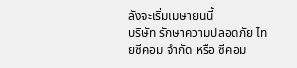ลังจะเริ่มเมษายนนี้
บริษัท รักษาความปลอดภัย ไทยซีคอม จำกัด หรือ ซีคอม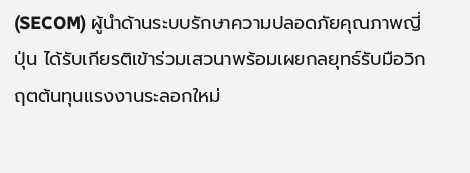(SECOM) ผู้นำด้านระบบรักษาความปลอดภัยคุณภาพญี่ปุ่น ได้รับเกียรติเข้าร่วมเสวนาพร้อมเผยกลยุทธ์รับมือวิกฤตต้นทุนแรงงานระลอกใหม่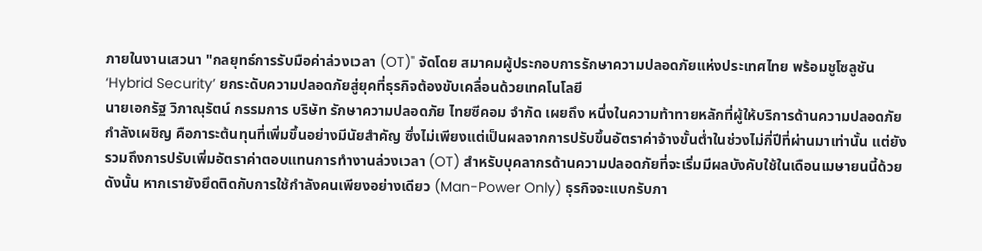ภายในงานเสวนา "กลยุทธ์การรับมือค่าล่วงเวลา (OT)" จัดโดย สมาคมผู้ประกอบการรักษาความปลอดภัยแห่งประเทศไทย พร้อมชูโซลูชัน ‘Hybrid Security’ ยกระดับความปลอดภัยสู่ยุคที่ธุรกิจต้องขับเคลื่อนด้วยเทคโนโลยี
นายเอกรัฐ วิภาณุรัตน์ กรรมการ บริษัท รักษาความปลอดภัย ไทยซีคอม จำกัด เผยถึง หนึ่งในความท้าทายหลักที่ผู้ให้บริการด้านความปลอดภัยกำลังเผชิญ คือภาระต้นทุนที่เพิ่มขึ้นอย่างมีนัยสำคัญ ซึ่งไม่เพียงแต่เป็นผลจากการปรับขึ้นอัตราค่าจ้างขั้นต่ำในช่วงไม่กี่ปีที่ผ่านมาเท่านั้น แต่ยังรวมถึงการปรับเพิ่มอัตราค่าตอบแทนการทำงานล่วงเวลา (OT) สำหรับบุคลากรด้านความปลอดภัยที่จะเริ่มมีผลบังคับใช้ในเดือนเมษายนนี้ด้วย ดังนั้น หากเรายังยึดติดกับการใช้กำลังคนเพียงอย่างเดียว (Man-Power Only) ธุรกิจจะแบกรับภา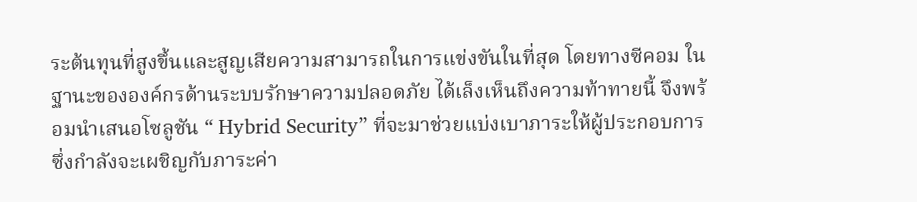ระต้นทุนที่สูงขึ้นและสูญเสียความสามารถในการแข่งขันในที่สุด โดยทางซีคอม ในฐานะขององค์กรด้านระบบรักษาความปลอดภัย ได้เล็งเห็นถึงความท้าทายนี้ จึงพร้อมนำเสนอโซลูชัน “ Hybrid Security” ที่จะมาช่วยแบ่งเบาภาระให้ผู้ประกอบการซึ่งกำลังจะเผชิญกับภาระค่า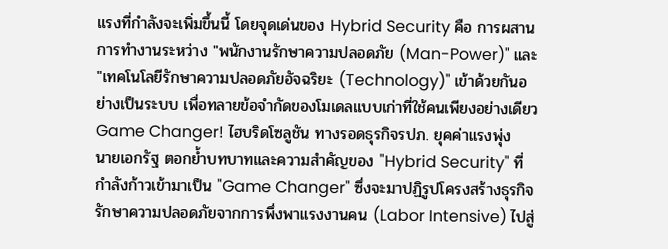แรงที่กำลังจะเพิ่มขึ้นนี้ โดยจุดเด่นของ Hybrid Security คือ การผสานการทำงานระหว่าง "พนักงานรักษาความปลอดภัย (Man-Power)" และ "เทคโนโลยีรักษาความปลอดภัยอัจฉริยะ (Technology)" เข้าด้วยกันอย่างเป็นระบบ เพื่อทลายข้อจำกัดของโมเดลแบบเก่าที่ใช้คนเพียงอย่างเดียว
Game Changer! ไฮบริดโซลูชัน ทางรอดธุรกิจรปภ. ยุคค่าแรงพุ่ง
นายเอกรัฐ ตอกย้ำบทบาทและความสำคัญของ "Hybrid Security" ที่กำลังก้าวเข้ามาเป็น "Game Changer" ซึ่งจะมาปฏิรูปโครงสร้างธุรกิจรักษาความปลอดภัยจากการพึ่งพาแรงงานคน (Labor Intensive) ไปสู่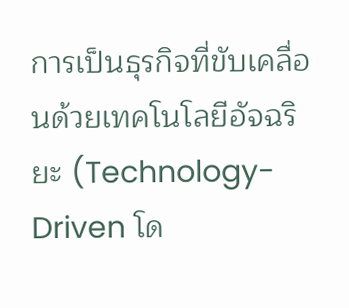การเป็นธุรกิจที่ขับเคลื่อนด้วยเทคโนโลยีอัจฉริยะ (Technology-Driven โด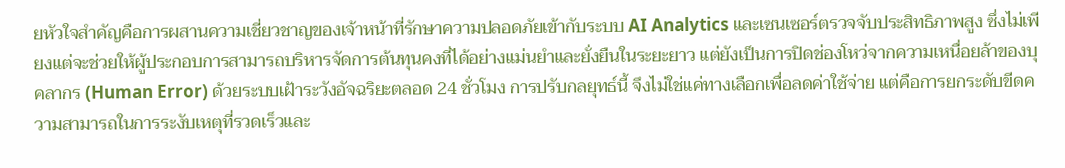ยหัวใจสำคัญคือการผสานความเชี่ยวชาญของเจ้าหน้าที่รักษาความปลอดภัยเข้ากับระบบ AI Analytics และเซนเซอร์ตรวจจับประสิทธิภาพสูง ซึ่งไม่เพียงแต่จะช่วยให้ผู้ประกอบการสามารถบริหารจัดการต้นทุนคงที่ได้อย่างแม่นยำและยั่งยืนในระยะยาว แต่ยังเป็นการปิดช่องโหว่จากความเหนื่อยล้าของบุคลากร (Human Error) ด้วยระบบเฝ้าระวังอัจฉริยะตลอด 24 ชั่วโมง การปรับกลยุทธ์นี้ จึงไม่ใช่แค่ทางเลือกเพื่อลดค่าใช้จ่าย แต่คือการยกระดับขีดความสามารถในการระงับเหตุที่รวดเร็วและ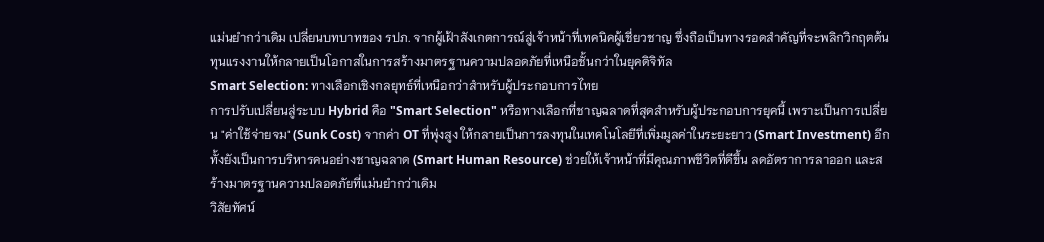แม่นยำกว่าเดิม เปลี่ยนบทบาทของ รปภ. จากผู้เฝ้าสังเกตการณ์สู่เจ้าหน้าที่เทคนิคผู้เชี่ยวชาญ ซึ่งถือเป็นทางรอดสำคัญที่จะพลิกวิกฤตต้นทุนแรงงานให้กลายเป็นโอกาสในการสร้างมาตรฐานความปลอดภัยที่เหนือชั้นกว่าในยุคดิจิทัล
Smart Selection: ทางเลือกเชิงกลยุทธ์ที่เหนือกว่าสำหรับผู้ประกอบการไทย
การปรับเปลี่ยนสู่ระบบ Hybrid คือ "Smart Selection" หรือทางเลือกที่ชาญฉลาดที่สุดสำหรับผู้ประกอบการยุคนี้ เพราะเป็นการเปลี่ยน "ค่าใช้จ่ายจม" (Sunk Cost) จากค่า OT ที่พุ่งสูง ให้กลายเป็นการลงทุนในเทคโนโลยีที่เพิ่มมูลค่าในระยะยาว (Smart Investment) อีกทั้งยังเป็นการบริหารคนอย่างชาญฉลาด (Smart Human Resource) ช่วยให้เจ้าหน้าที่มีคุณภาพชีวิตที่ดีขึ้น ลดอัตราการลาออก และสร้างมาตรฐานความปลอดภัยที่แม่นยำกว่าเดิม
วิสัยทัศน์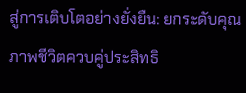สู่การเติบโตอย่างยั่งยืน: ยกระดับคุณภาพชีวิตควบคู่ประสิทธิ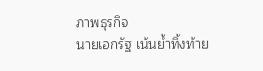ภาพธุรกิจ
นายเอกรัฐ เน้นย้ำทิ้งท้าย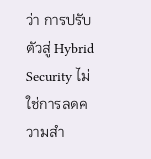ว่า การปรับตัวสู่ Hybrid Security ไม่ใช่การลดความสำ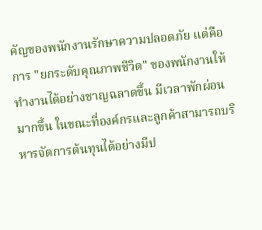คัญของพนักงานรักษาความปลอดภัย แต่คือการ "ยกระดับคุณภาพชีวิต" ของพนักงานให้ทำงานได้อย่างชาญฉลาดขึ้น มีเวลาพักผ่อนมากขึ้น ในขณะที่องค์กรและลูกค้าสามารถบริหารจัดการต้นทุนได้อย่างมีป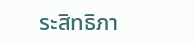ระสิทธิภา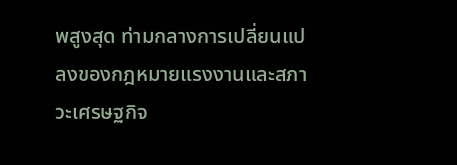พสูงสุด ท่ามกลางการเปลี่ยนแปลงของกฎหมายแรงงานและสภาวะเศรษฐกิจ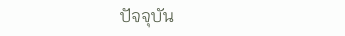ปัจจุบัน